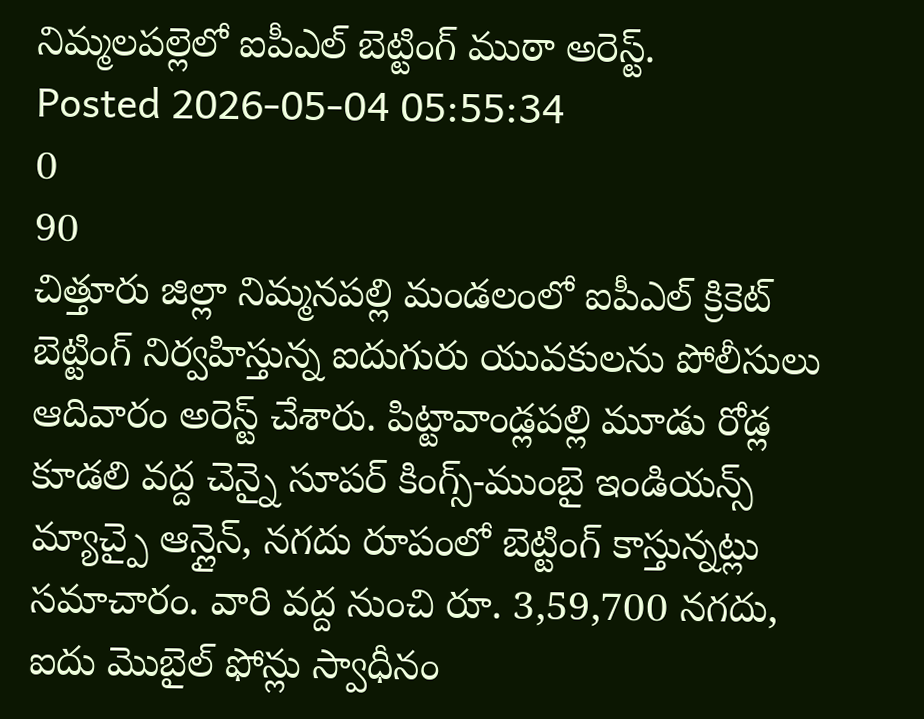నిమ్మలపల్లెలో ఐపీఎల్ బెట్టింగ్ ముఠా అరెస్ట్.
Posted 2026-05-04 05:55:34
0
90
చిత్తూరు జిల్లా నిమ్మనపల్లి మండలంలో ఐపీఎల్ క్రికెట్ బెట్టింగ్ నిర్వహిస్తున్న ఐదుగురు యువకులను పోలీసులు ఆదివారం అరెస్ట్ చేశారు. పిట్టావాండ్లపల్లి మూడు రోడ్ల కూడలి వద్ద చెన్నై సూపర్ కింగ్స్-ముంబై ఇండియన్స్ మ్యాచ్పై ఆన్లైన్, నగదు రూపంలో బెట్టింగ్ కాస్తున్నట్లు సమాచారం. వారి వద్ద నుంచి రూ. 3,59,700 నగదు, ఐదు మొబైల్ ఫోన్లు స్వాధీనం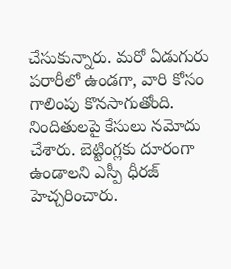చేసుకున్నారు. మరో ఏడుగురు పరారీలో ఉండగా, వారి కోసం గాలింపు కొనసాగుతోంది. నిందితులపై కేసులు నమోదు చేశారు. బెట్టింగ్లకు దూరంగా ఉండాలని ఎస్పీ ధీరజ్ హెచ్చరించారు.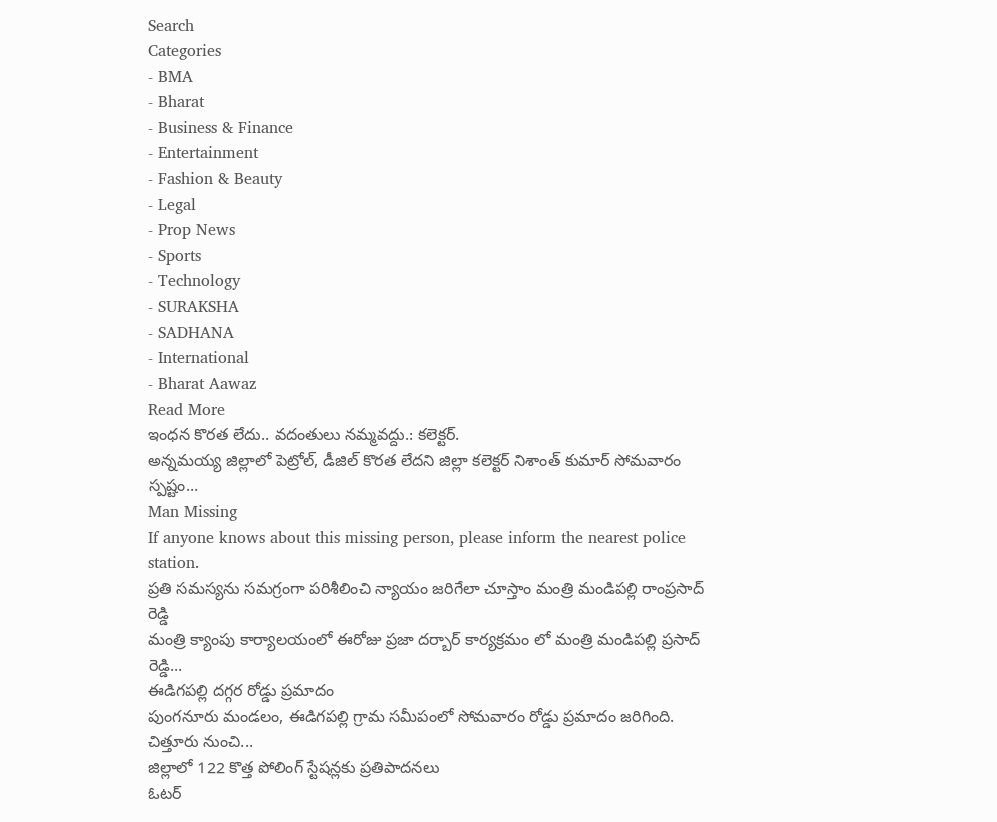Search
Categories
- BMA
- Bharat
- Business & Finance
- Entertainment
- Fashion & Beauty
- Legal
- Prop News
- Sports
- Technology
- SURAKSHA
- SADHANA
- International
- Bharat Aawaz
Read More
ఇంధన కొరత లేదు.. వదంతులు నమ్మవద్దు.: కలెక్టర్.
అన్నమయ్య జిల్లాలో పెట్రోల్, డీజిల్ కొరత లేదని జిల్లా కలెక్టర్ నిశాంత్ కుమార్ సోమవారం స్పష్టం...
Man Missing
If anyone knows about this missing person, please inform the nearest police station.
ప్రతి సమస్యను సమగ్రంగా పరిశీలించి న్యాయం జరిగేలా చూస్తాం మంత్రి మండిపల్లి రాంప్రసాద్ రెడ్డి
మంత్రి క్యాంపు కార్యాలయంలో ఈరోజు ప్రజా దర్బార్ కార్యక్రమం లో మంత్రి మండిపల్లి ప్రసాద్ రెడ్డి...
ఈడిగపల్లి దగ్గర రోడ్డు ప్రమాదం
పుంగనూరు మండలం, ఈడిగపల్లి గ్రామ సమీపంలో సోమవారం రోడ్డు ప్రమాదం జరిగింది. చిత్తూరు నుంచి...
జిల్లాలో 122 కొత్త పోలింగ్ స్టేషన్లకు ప్రతిపాదనలు
ఓటర్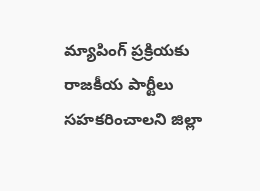మ్యాపింగ్ ప్రక్రియకు రాజకీయ పార్టీలు సహకరించాలని జిల్లా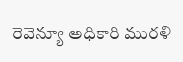రెవెన్యూ అధికారి మురళి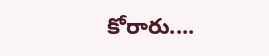కోరారు....